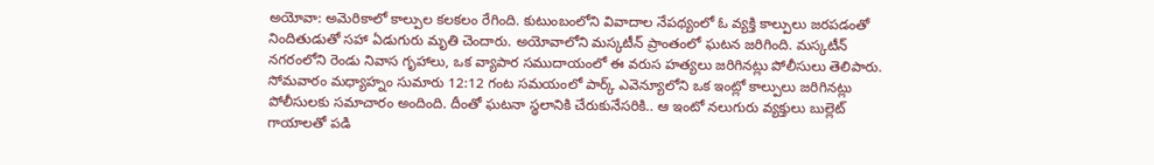అయోవా: అమెరికాలో కాల్పుల కలకలం రేగింది. కుటుంబంలోని వివాదాల నేపథ్యంలో ఓ వ్యక్తి కాల్పులు జరపడంతో నిందితుడుతో సహా ఏడుగురు మృతి చెందారు. అయోవాలోని మస్కటీన్ ప్రాంతంలో ఘటన జరిగింది. మస్కటీన్ నగరంలోని రెండు నివాస గృహాలు, ఒక వ్యాపార సముదాయంలో ఈ వరుస హత్యలు జరిగినట్లు పోలీసులు తెలిపారు. సోమవారం మధ్యాహ్నం సుమారు 12:12 గంట సమయంలో పార్క్ ఎవెన్యూలోని ఒక ఇంట్లో కాల్పులు జరిగినట్లు పోలీసులకు సమాచారం అందింది. దీంతో ఘటనా స్థలానికి చేరుకునేసరికి.. ఆ ఇంటో నలుగురు వ్యక్తులు బుల్లెట్ గాయాలతో పడి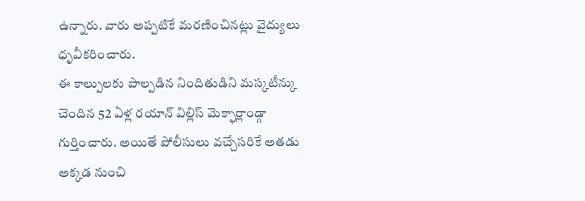ఉన్నారు. వారు అప్పటికే మరణించినట్లు వైద్యులు ధృవీకరించారు.
ఈ కాల్పులకు పాల్పడిన నిందితుడిని మస్కటీన్కు చెందిన 52 ఏళ్ల రయాన్ విల్లిస్ మెక్ఫార్లాండ్గా గుర్తించారు. అయితే పోలీసులు వచ్చేసరికే అతడు అక్కడ నుంచి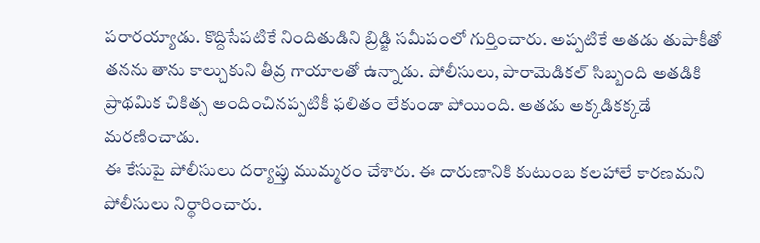పరారయ్యాడు. కొద్దిసేపటికే నిందితుడిని బ్రిడ్జి సమీపంలో గుర్తించారు. అప్పటికే అతడు తుపాకీతో తనను తాను కాల్చుకుని తీవ్ర గాయాలతో ఉన్నాడు. పోలీసులు, పారామెడికల్ సిబ్బంది అతడికి ప్రాథమిక చికిత్స అందించినప్పటికీ ఫలితం లేకుండా పోయింది. అతడు అక్కడికక్కడే మరణించాడు.
ఈ కేసుపై పోలీసులు దర్యాప్తు ముమ్మరం చేశారు. ఈ దారుణానికి కుటుంబ కలహాలే కారణమని పోలీసులు నిర్థారించారు.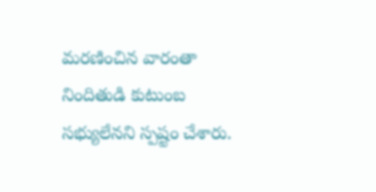మరణించిన వారంతా నిందితుడి కుటుంబ సభ్యులేనని స్పష్టం చేశారు.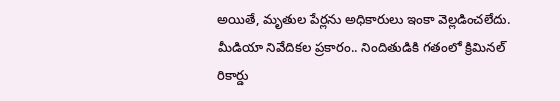అయితే, మృతుల పేర్లను అధికారులు ఇంకా వెల్లడించలేదు. మీడియా నివేదికల ప్రకారం.. నిందితుడికి గతంలో క్రిమినల్ రికార్డు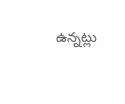ఉన్నట్లు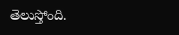తెలుస్తోంది.